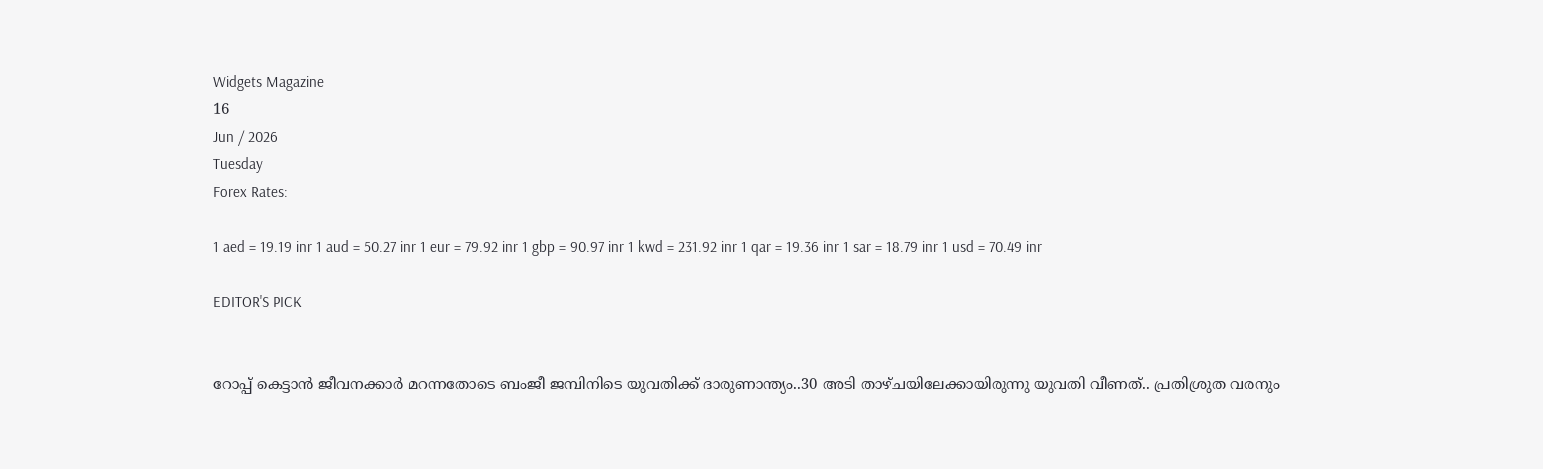Widgets Magazine
16
Jun / 2026
Tuesday
Forex Rates:

1 aed = 19.19 inr 1 aud = 50.27 inr 1 eur = 79.92 inr 1 gbp = 90.97 inr 1 kwd = 231.92 inr 1 qar = 19.36 inr 1 sar = 18.79 inr 1 usd = 70.49 inr

EDITOR'S PICK


റോപ്പ് കെട്ടാന്‍ ജീവനക്കാര്‍ മറന്നതോടെ ബംജീ ജമ്പിനിടെ യുവതിക്ക് ദാരുണാന്ത്യം..30 അടി താഴ്ചയിലേക്കായിരുന്നു യുവതി വീണത്.. പ്രതിശ്രുത വരനും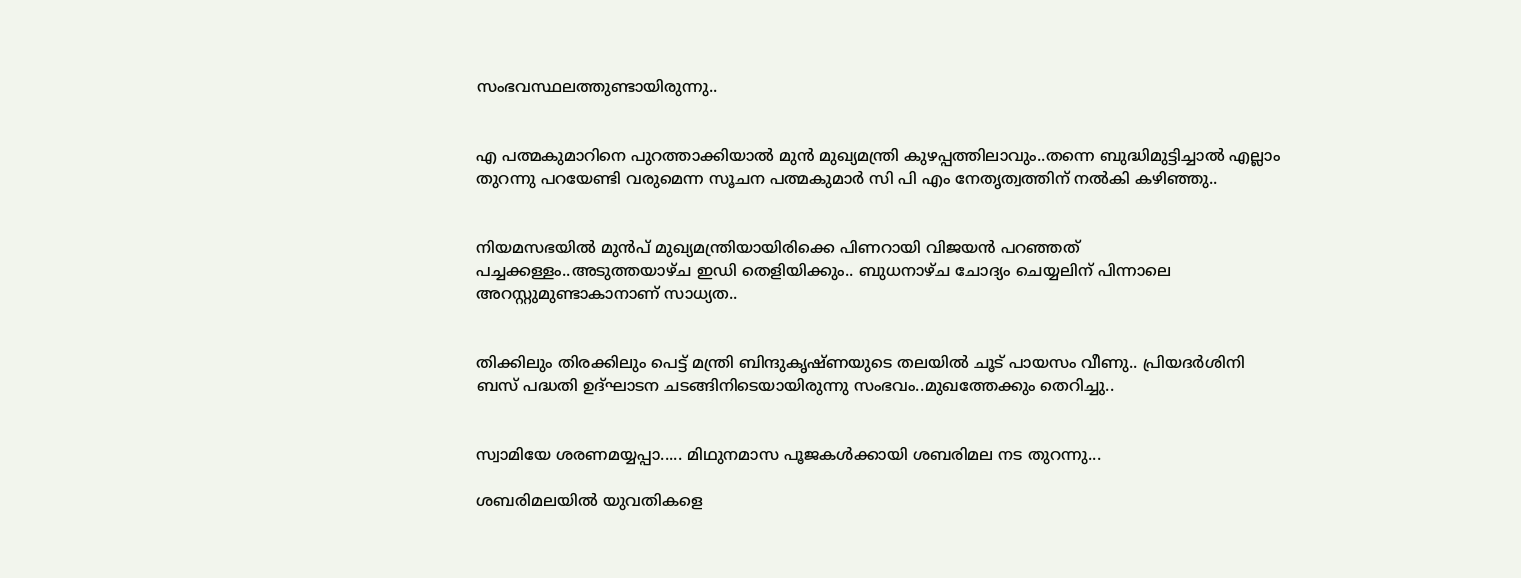സംഭവസ്ഥലത്തുണ്ടായിരുന്നു..


എ പത്മകുമാറിനെ പുറത്താക്കിയാൽ മുൻ മുഖ്യമന്ത്രി കുഴപ്പത്തിലാവും..തന്നെ ബുദ്ധിമുട്ടിച്ചാൽ എല്ലാം തുറന്നു പറയേണ്ടി വരുമെന്ന സൂചന പത്മകുമാർ സി പി എം നേതൃത്വത്തിന് നൽകി കഴിഞ്ഞു..


നിയമസഭയില്‍ മുന്‍പ് മുഖ്യമന്ത്രിയായിരിക്കെ പിണറായി വിജയന്‍ പറഞ്ഞത് പച്ചക്കള്ളം..അടുത്തയാഴ്ച ഇഡി തെളിയിക്കും.. ബുധനാഴ്ച ചോദ്യം ചെയ്യലിന് പിന്നാലെ അറസ്റ്റുമുണ്ടാകാനാണ് സാധ്യത..


തിക്കിലും തിരക്കിലും പെട്ട് മന്ത്രി ബിന്ദുകൃഷ്ണയുടെ തലയിൽ ചൂട് പായസം വീണു.. പ്രിയദർശിനി ബസ് പദ്ധതി ഉദ്ഘാടന ചടങ്ങിനിടെയായിരുന്നു സംഭവം..മുഖത്തേക്കും തെറിച്ചു..


സ്വാമിയേ ശരണമയ്യപ്പാ..... മിഥുനമാസ പൂജകൾക്കായി ശബരിമല നട തുറന്നു...

ശബരിമലയിൽ യുവതികളെ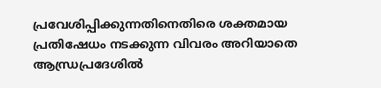പ്രവേശിപ്പിക്കുന്നതിനെതിരെ ശക്തമായ പ്രതിഷേധം നടക്കുന്ന വിവരം അറിയാതെ ആന്ധ്രപ്രദേശില്‍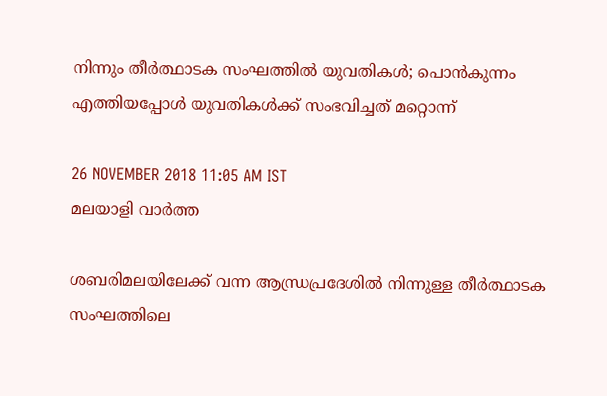നിന്നും തീർത്ഥാടക സംഘത്തിൽ യുവതികള്‍; പൊൻകുന്നം എത്തിയപ്പോൾ യുവതികൾക്ക് സംഭവിച്ചത് മറ്റൊന്ന്

26 NOVEMBER 2018 11:05 AM IST
മലയാളി വാര്‍ത്ത

ശബരിമലയിലേക്ക് വന്ന ആന്ധ്രപ്രദേശില്‍ നിന്നുള്ള തീർത്ഥാടക സംഘത്തിലെ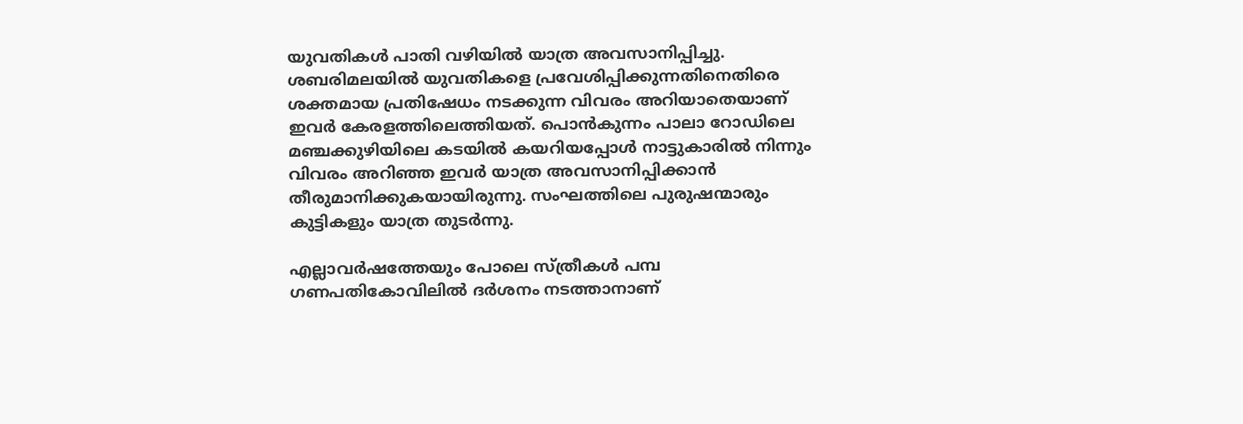യുവതികള്‍ പാതി വഴിയില്‍ യാത്ര അവസാനിപ്പിച്ചു. ശബരിമലയിൽ യുവതികളെ പ്രവേശിപ്പിക്കുന്നതിനെതിരെ ശക്തമായ പ്രതിഷേധം നടക്കുന്ന വിവരം അറിയാതെയാണ് ഇവര്‍ കേരളത്തിലെത്തിയത്. പൊൻകുന്നം പാലാ റോഡിലെ മഞ്ചക്കുഴിയിലെ കടയിൽ കയറിയപ്പോൾ നാട്ടുകാരില്‍ നിന്നും വിവരം അറിഞ്ഞ ഇവര്‍ യാത്ര അവസാനിപ്പിക്കാന്‍ തീരുമാനിക്കുകയായിരുന്നു. സംഘത്തിലെ പുരുഷന്മാരും കുട്ടികളും യാത്ര തുടർന്നു.

എല്ലാവർഷത്തേയും പോലെ സ്ത്രീകൾ പമ്പ ഗണപതികോവിലിൽ ദർശനം നടത്താനാണ്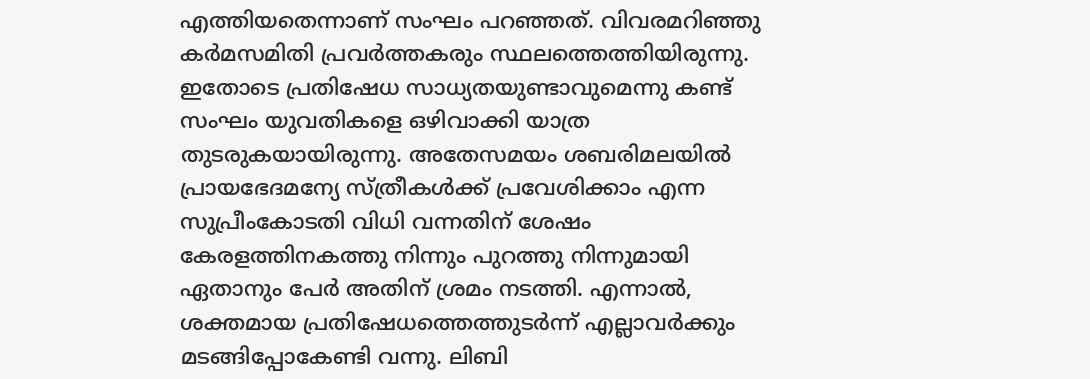എത്തിയതെന്നാണ് സംഘം പറഞ്ഞത്. വിവരമറിഞ്ഞു കർമസമിതി പ്രവർത്തകരും സ്ഥലത്തെത്തിയിരുന്നു. ഇതോടെ പ്രതിഷേധ സാധ്യതയുണ്ടാവുമെന്നു കണ്ട് സംഘം യുവതികളെ ഒഴിവാക്കി യാത്ര തുടരുകയായിരുന്നു. അതേസമയം ശബരിമലയില്‍ പ്രായഭേദമന്യേ സ്ത്രീകള്‍ക്ക് പ്രവേശിക്കാം എന്ന സുപ്രീംകോടതി വിധി വന്നതിന് ശേഷം കേരളത്തിനകത്തു നിന്നും പുറത്തു നിന്നുമായി ഏതാനും പേര്‍ അതിന് ശ്രമം നടത്തി. എന്നാല്‍, ശക്തമായ പ്രതിഷേധത്തെത്തുടര്‍ന്ന് എല്ലാവര്‍ക്കും മടങ്ങിപ്പോകേണ്ടി വന്നു. ലിബി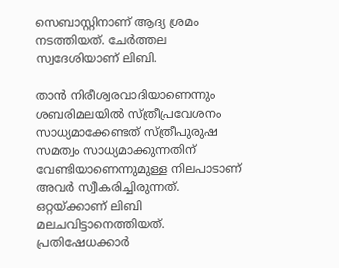സെബാസ്റ്റിനാണ് ആദ്യ ശ്രമം നടത്തിയത്. ചേര്‍ത്തല സ്വദേശിയാണ് ലിബി.

താന്‍ നിരീശ്വരവാദിയാണെന്നും ശബരിമലയില്‍ സ്ത്രീപ്രവേശനം സാധ്യമാക്കേണ്ടത് സ്ത്രീപുരുഷ സമത്വം സാധ്യമാക്കുന്നതിന് വേണ്ടിയാണെന്നുമുള്ള നിലപാടാണ് അവര്‍ സ്വീകരിച്ചിരുന്നത്. ഒറ്റയ്ക്കാണ് ലിബി മലചവിട്ടാനെത്തിയത്. പ്രതിഷേധക്കാര്‍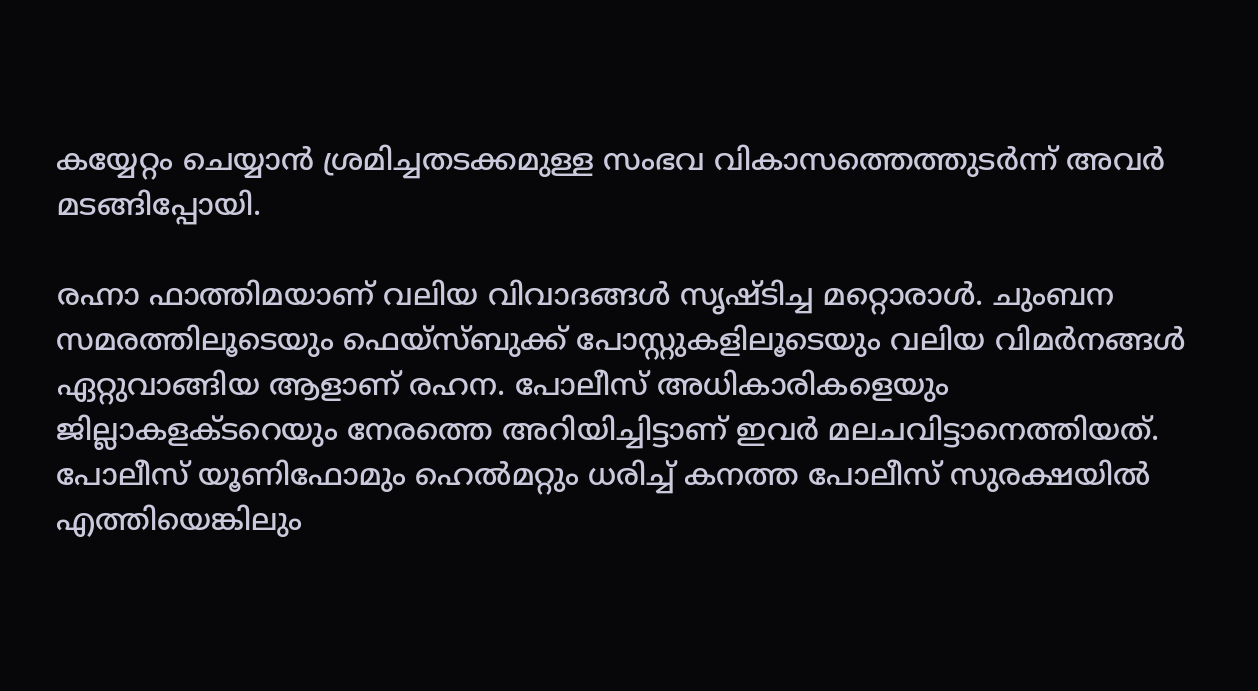കയ്യേറ്റം ചെയ്യാന്‍ ശ്രമിച്ചതടക്കമുള്ള സംഭവ വികാസത്തെത്തുടര്‍ന്ന് അവര്‍ മടങ്ങിപ്പോയി.

രഹ്നാ ഫാത്തിമയാണ് വലിയ വിവാദങ്ങള്‍ സൃഷ്ടിച്ച മറ്റൊരാള്‍. ചുംബന സമരത്തിലൂടെയും ഫെയ്‌സ്ബുക്ക് പോസ്റ്റുകളിലൂടെയും വലിയ വിമര്‍നങ്ങള്‍ ഏറ്റുവാങ്ങിയ ആളാണ് രഹന. പോലീസ് അധികാരികളെയും ജില്ലാകളക്ടറെയും നേരത്തെ അറിയിച്ചിട്ടാണ് ഇവര്‍ മലചവിട്ടാനെത്തിയത്. പോലീസ് യൂണിഫോമും ഹെല്‍മറ്റും ധരിച്ച്‌ കനത്ത പോലീസ് സുരക്ഷയില്‍ എത്തിയെങ്കിലും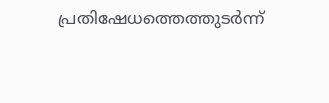പ്രതിഷേധത്തെത്തുടര്‍ന്ന്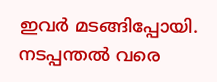ഇവര്‍ മടങ്ങിപ്പോയി. നടപ്പന്തല്‍ വരെ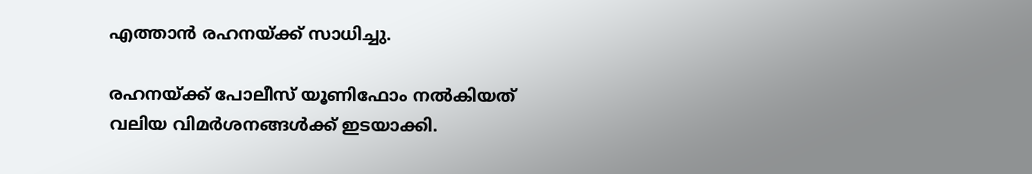എത്താന്‍ രഹനയ്ക്ക് സാധിച്ചു.

രഹനയ്ക്ക് പോലീസ് യൂണിഫോം നല്‍കിയത് വലിയ വിമര്‍ശനങ്ങള്‍ക്ക് ഇടയാക്കി.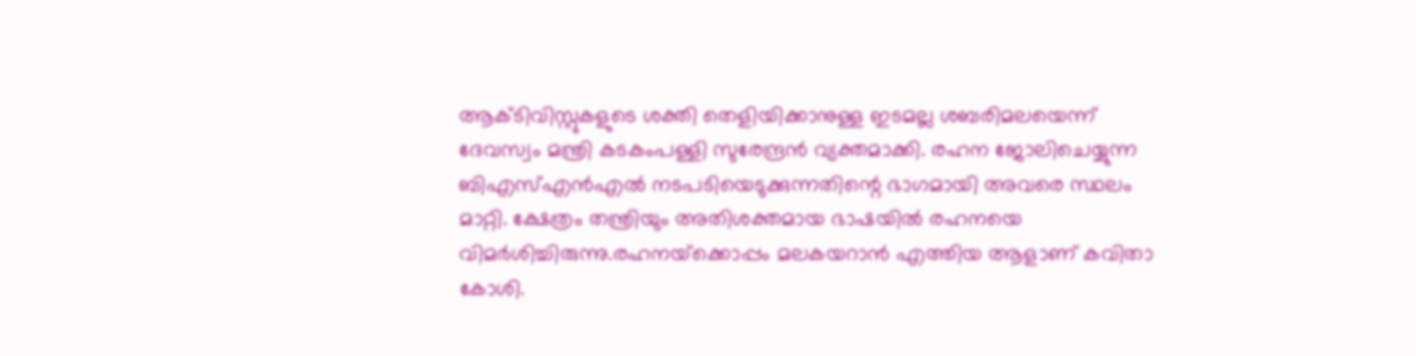ആക്ടിവിസ്റ്റുകളുടെ ശക്തി തെളിയിക്കാനുള്ള ഇടമല്ല ശബരിമലയെന്ന് ദേവസ്വം മന്ത്രി കടകംപള്ളി സുരേന്ദ്രന്‍ വ്യക്തമാക്കി. രഹന ജോലിചെയ്യുന്ന ബിഎസ്‌എന്‍എല്‍ നടപടിയെടുക്കുന്നതിന്റെ ഭാഗമായി അവരെ സ്ഥലം മാറ്റി. ക്ഷേത്രം തന്ത്രിയും അതിശക്തമായ ഭാഷയില്‍ രഹനയെ വിമര്‍ശിച്ചിരുന്നു.രഹനയ്‌ക്കൊപ്പം മലകയറാന്‍ എത്തിയ ആളാണ് കവിതാ കോശി.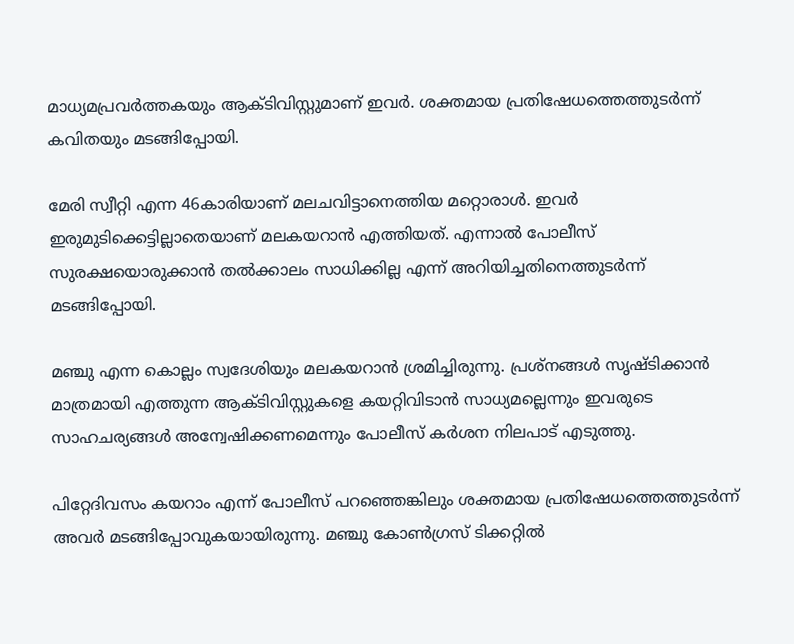മാധ്യമപ്രവര്‍ത്തകയും ആക്ടിവിസ്റ്റുമാണ് ഇവര്‍. ശക്തമായ പ്രതിഷേധത്തെത്തുടര്‍ന്ന് കവിതയും മടങ്ങിപ്പോയി.

മേരി സ്വീറ്റി എന്ന 46കാരിയാണ് മലചവിട്ടാനെത്തിയ മറ്റൊരാള്‍. ഇവര്‍ ഇരുമുടിക്കെട്ടില്ലാതെയാണ് മലകയറാന്‍ എത്തിയത്. എന്നാല്‍ പോലീസ് സുരക്ഷയൊരുക്കാന്‍ തല്‍ക്കാലം സാധിക്കില്ല എന്ന് അറിയിച്ചതിനെത്തുടര്‍ന്ന് മടങ്ങിപ്പോയി.

മഞ്ചു എന്ന കൊല്ലം സ്വദേശിയും മലകയറാന്‍ ശ്രമിച്ചിരുന്നു. പ്രശ്‌നങ്ങള്‍ സൃഷ്ടിക്കാന്‍ മാത്രമായി എത്തുന്ന ആക്ടിവിസ്റ്റുകളെ കയറ്റിവിടാന്‍ സാധ്യമല്ലെന്നും ഇവരുടെ സാഹചര്യങ്ങള്‍ അന്വേഷിക്കണമെന്നും പോലീസ് കര്‍ശന നിലപാട് എടുത്തു.

പിറ്റേദിവസം കയറാം എന്ന് പോലീസ് പറഞ്ഞെങ്കിലും ശക്തമായ പ്രതിഷേധത്തെത്തുടര്‍ന്ന് അവര്‍ മടങ്ങിപ്പോവുകയായിരുന്നു. മഞ്ചു കോണ്‍ഗ്രസ് ടിക്കറ്റില്‍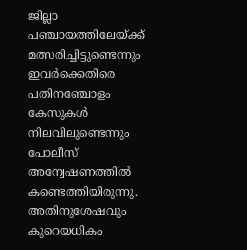ജില്ലാ പഞ്ചായത്തിലേയ്ക്ക് മത്സരിച്ചിട്ടുണ്ടെന്നും ഇവര്‍ക്കെതിരെ പതിനഞ്ചോളം കേസുകള്‍ നിലവിലുണ്ടെന്നും പോലീസ് അന്വേഷണത്തില്‍ കണ്ടെത്തിയിരുന്നു. അതിനുശേഷവും കുറെയധികം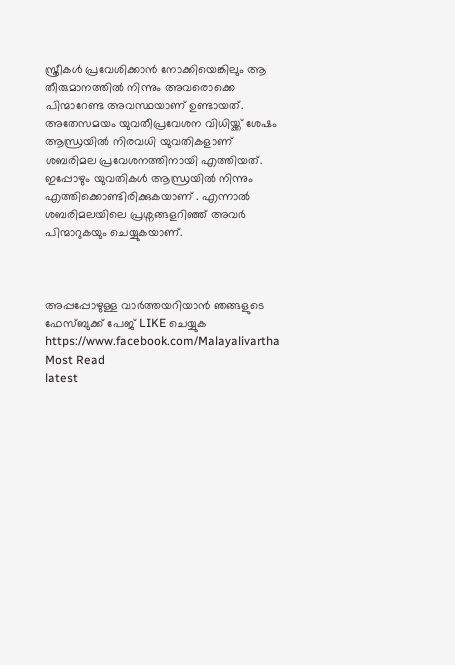സ്ത്രീകൾ പ്രവേശിക്കാൻ നോക്കിയെങ്കിലും ആ തീരുമാനത്തിൽ നിന്നും അവരൊക്കെ പിന്മാറേണ്ട അവസ്ഥയാണ് ഉണ്ടായത്. അതേസമയം യുവതീപ്രവേശന വിധിയ്ക്ക് ശേഷം ആന്ധ്രയിൽ നിരവധി യുവതികളാണ് ശബരിമല പ്രവേശനത്തിനായി എത്തിയത്. ഇപ്പോഴും യുവതികൾ ആന്ധ്രയിൽ നിന്നും എത്തിക്കൊണ്ടിരിക്കുകയാണ് . എന്നാൽ ശബരിമലയിലെ പ്രശ്നങ്ങളറിഞ്ഞ് അവർ പിന്മാറുകയും ചെയ്യുകയാണ്.



അപ്പപ്പോഴുള്ള വാര്‍ത്തയറിയാന്‍ ഞങ്ങളുടെ ഫേസ്‌ബുക്ക്‌ പേജ് LIKE ചെയ്യുക
https://www.facebook.com/Malayalivartha
Most Read
latest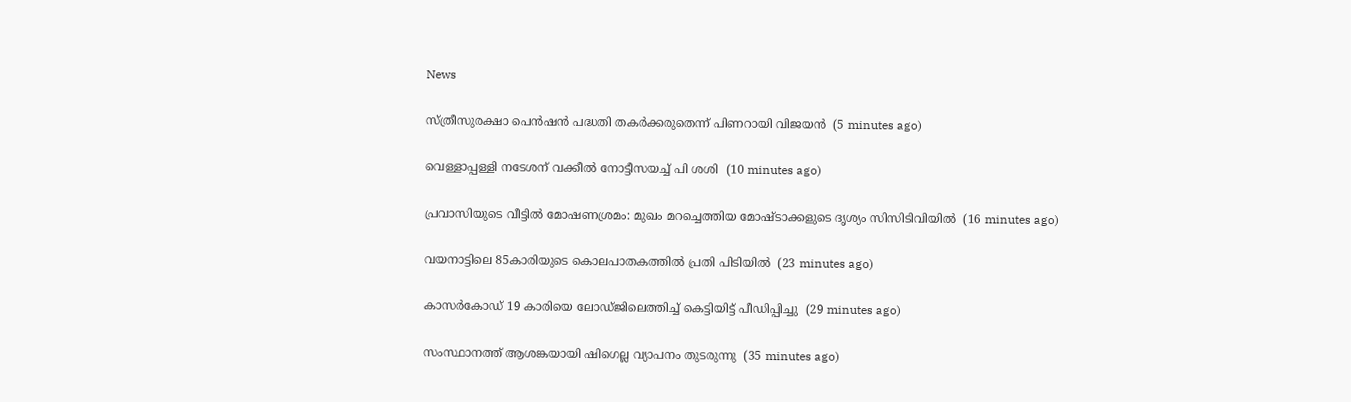News

സ്ത്രീസുരക്ഷാ പെന്‍ഷന്‍ പദ്ധതി തകര്‍ക്കരുതെന്ന് പിണറായി വിജയന്‍  (5 minutes ago)

വെള്ളാപ്പള്ളി നടേശന് വക്കീല്‍ നോട്ടീസയച്ച് പി ശശി  (10 minutes ago)

പ്രവാസിയുടെ വീട്ടില്‍ മോഷണശ്രമം: മുഖം മറച്ചെത്തിയ മോഷ്ടാക്കളുടെ ദൃശ്യം സിസിടിവിയില്‍  (16 minutes ago)

വയനാട്ടിലെ 85കാരിയുടെ കൊലപാതകത്തില്‍ പ്രതി പിടിയില്‍  (23 minutes ago)

കാസര്‍കോഡ് 19 കാരിയെ ലോഡ്ജിലെത്തിച്ച് കെട്ടിയിട്ട് പീഡിപ്പിച്ചു  (29 minutes ago)

സംസ്ഥാനത്ത് ആശങ്കയായി ഷിഗെല്ല വ്യാപനം തുടരുന്നു  (35 minutes ago)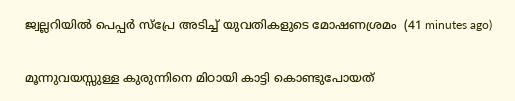ജ്വല്ലറിയില്‍ പെപ്പര്‍ സ്‌പ്രേ അടിച്ച് യുവതികളുടെ മോഷണശ്രമം  (41 minutes ago)

മൂന്നുവയസ്സുള്ള കുരുന്നിനെ മിഠായി കാട്ടി കൊണ്ടുപോയത്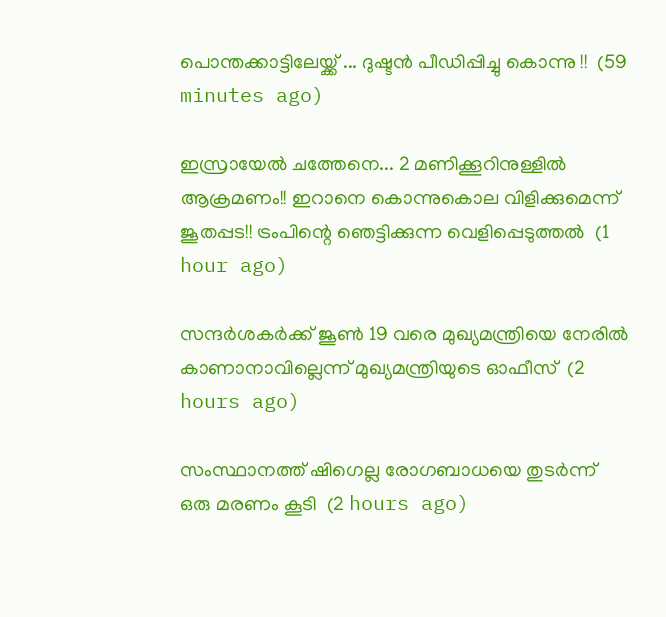പൊന്തക്കാട്ടിലേയ്ക്ക് ... ദുഷ്ടൻ പീഡിപ്പിച്ചു കൊന്നു !!  (59 minutes ago)

ഇസ്രായേൽ ചത്തേനെ... 2 മണിക്കൂറിനുള്ളിൽ ആക്രമണം!! ഇറാനെ കൊന്നുകൊല വിളിക്കുമെന്ന് ജൂതപ്പട!! ട്രംപിന്റെ ഞെട്ടിക്കുന്ന വെളിപ്പെടുത്തൽ  (1 hour ago)

സന്ദര്‍ശകര്‍ക്ക് ജൂണ്‍ 19 വരെ മുഖ്യമന്ത്രിയെ നേരില്‍ കാണാനാവില്ലെന്ന് മുഖ്യമന്ത്രിയുടെ ഓഫീസ്  (2 hours ago)

സംസ്ഥാനത്ത് ഷിഗെല്ല രോഗബാധയെ തുടര്‍ന്ന് ഒരു മരണം കൂടി  (2 hours ago)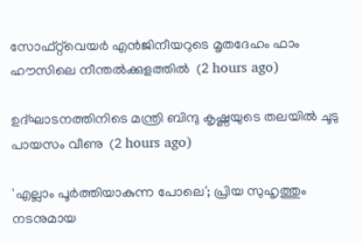സോഫ്റ്റ്‌വെയര്‍ എന്‍ജിനീയറുടെ മൃതദേഹം ഫാം ഹൗസിലെ നീന്തല്‍ക്കുളത്തില്‍  (2 hours ago)

ഉദ്ഘാടനത്തിനിടെ മന്ത്രി ബിന്ദു കൃഷ്ണയുടെ തലയില്‍ ചൂടു പായസം വീണു  (2 hours ago)

'എല്ലാം പൂര്‍ത്തിയാകുന്ന പോലെ'; പ്രിയ സുഹൃത്തും നടനുമായ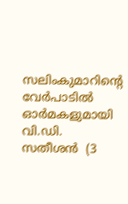സലിംകുമാറിന്റെ വേര്‍പാടില്‍ ഓര്‍മകളുമായി വി.ഡി. സതീശന്‍  (3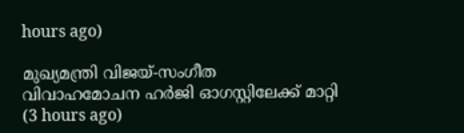hours ago)

മുഖ്യമന്ത്രി വിജയ്-സംഗീത വിവാഹമോചന ഹര്‍ജി ഓഗസ്റ്റിലേക്ക് മാറ്റി  (3 hours ago)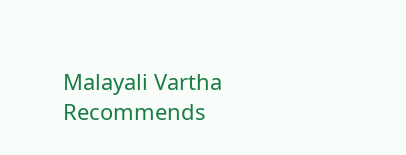Malayali Vartha Recommends